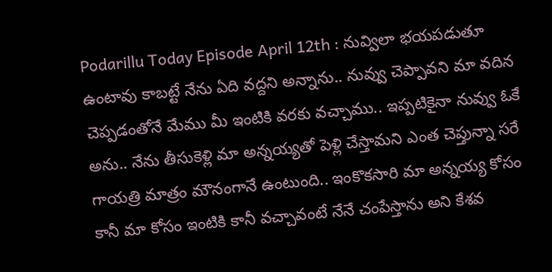Podarillu Today Episode April 12th : నువ్విలా భయపడుతూ ఉంటావు కాబట్టే నేను ఏది వద్దని అన్నాను.. నువ్వు చెప్పావని మా వదిన చెప్పడంతోనే మేము మీ ఇంటికి వరకు వచ్చాము.. ఇప్పటికైనా నువ్వు ఓకే అను.. నేను తీసుకెళ్లి మా అన్నయ్యతో పెళ్లి చేస్తామని ఎంత చెప్తున్నా సరే గాయత్రి మాత్రం మౌనంగానే ఉంటుంది.. ఇంకొకసారి మా అన్నయ్య కోసం కానీ మా కోసం ఇంటికి కానీ వచ్చావంటే నేనే చంపేస్తాను అని కేశవ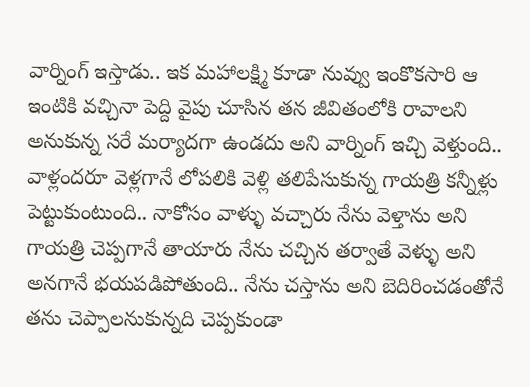వార్నింగ్ ఇస్తాడు.. ఇక మహాలక్ష్మి కూడా నువ్వు ఇంకొకసారి ఆ ఇంటికి వచ్చినా పెద్ది వైపు చూసిన తన జీవితంలోకి రావాలని అనుకున్న సరే మర్యాదగా ఉండదు అని వార్నింగ్ ఇచ్చి వెళ్తుంది..
వాళ్లందరూ వెళ్లగానే లోపలికి వెళ్లి తలిపేసుకున్న గాయత్రి కన్నీళ్లు పెట్టుకుంటుంది.. నాకోసం వాళ్ళు వచ్చారు నేను వెళ్తాను అని గాయత్రి చెప్పగానే తాయారు నేను చచ్చిన తర్వాతే వెళ్ళు అని అనగానే భయపడిపోతుంది.. నేను చస్తాను అని బెదిరించడంతోనే తను చెప్పాలనుకున్నది చెప్పకుండా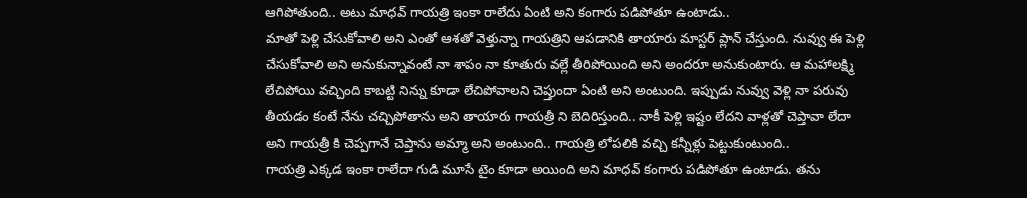ఆగిపోతుంది.. అటు మాధవ్ గాయత్రి ఇంకా రాలేదు ఏంటి అని కంగారు పడిపోతూ ఉంటాడు..
మాతో పెళ్లి చేసుకోవాలి అని ఎంతో ఆశతో వెళ్తున్నా గాయత్రిని ఆపడానికి తాయారు మాస్టర్ ప్లాన్ చేస్తుంది. నువ్వు ఈ పెళ్లి చేసుకోవాలి అని అనుకున్నావంటే నా శాపం నా కూతురు వల్లే తీరిపోయింది అని అందరూ అనుకుంటారు. ఆ మహాలక్ష్మి లేచిపోయి వచ్చింది కాబట్టి నిన్ను కూడా లేచిపోవాలని చెప్తుందా ఏంటి అని అంటుంది. ఇప్పుడు నువ్వు వెళ్లి నా పరువు తీయడం కంటే నేను చచ్చిపోతాను అని తాయారు గాయత్రీ ని బెదిరిస్తుంది.. నాకీ పెళ్లి ఇష్టం లేదని వాళ్లతో చెప్తావా లేదా అని గాయత్రీ కి చెప్పగానే చెప్తాను అమ్మా అని అంటుంది.. గాయత్రి లోపలికి వచ్చి కన్నీళ్లు పెట్టుకుంటుంది..
గాయత్రి ఎక్కడ ఇంకా రాలేదా గుడి మూసే టైం కూడా అయింది అని మాధవ్ కంగారు పడిపోతూ ఉంటాడు. తను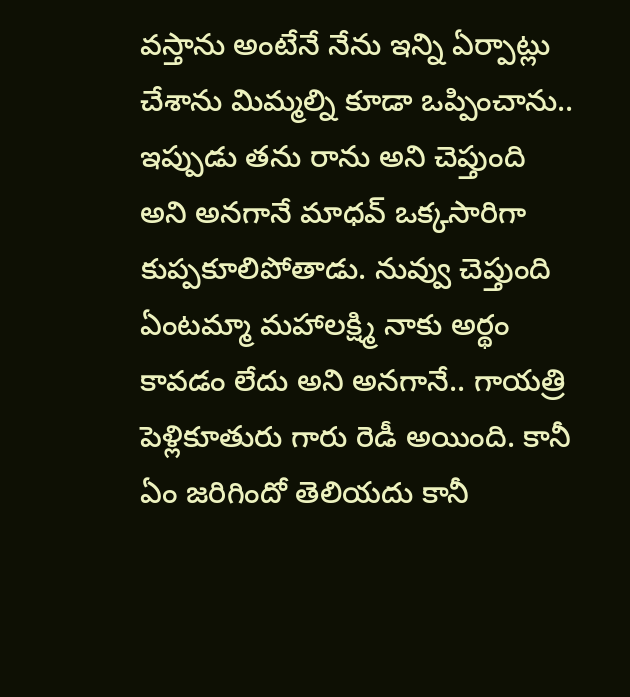వస్తాను అంటేనే నేను ఇన్ని ఏర్పాట్లు చేశాను మిమ్మల్ని కూడా ఒప్పించాను.. ఇప్పుడు తను రాను అని చెప్తుంది అని అనగానే మాధవ్ ఒక్కసారిగా కుప్పకూలిపోతాడు. నువ్వు చెప్తుంది ఏంటమ్మా మహాలక్ష్మి నాకు అర్థం కావడం లేదు అని అనగానే.. గాయత్రి పెళ్లికూతురు గారు రెడీ అయింది. కానీ ఏం జరిగిందో తెలియదు కానీ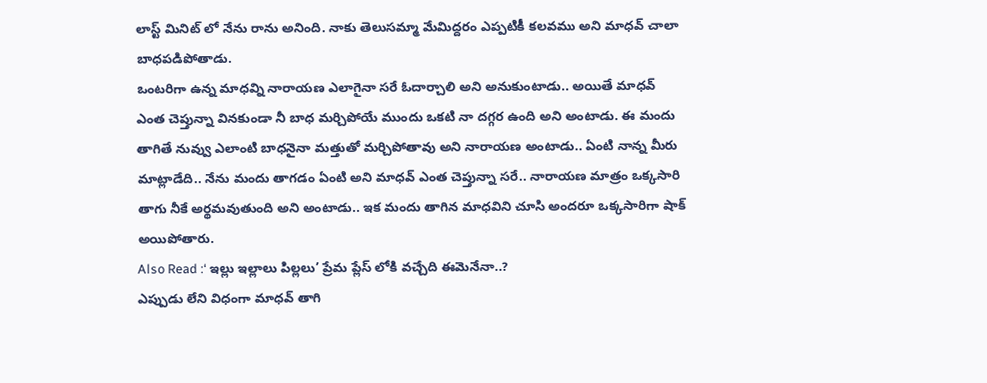లాస్ట్ మినిట్ లో నేను రాను అనింది. నాకు తెలుసమ్మా మేమిద్దరం ఎప్పటికీ కలవము అని మాధవ్ చాలా బాధపడిపోతాడు.
ఒంటరిగా ఉన్న మాధవ్ని నారాయణ ఎలాగైనా సరే ఓదార్చాలి అని అనుకుంటాడు.. అయితే మాధవ్ ఎంత చెప్తున్నా వినకుండా నీ బాధ మర్చిపోయే ముందు ఒకటి నా దగ్గర ఉంది అని అంటాడు. ఈ మందు తాగితే నువ్వు ఎలాంటి బాధనైనా మత్తుతో మర్చిపోతావు అని నారాయణ అంటాడు.. ఏంటి నాన్న మీరు మాట్లాడేది.. నేను మందు తాగడం ఏంటి అని మాధవ్ ఎంత చెప్తున్నా సరే.. నారాయణ మాత్రం ఒక్కసారి తాగు నీకే అర్థమవుతుంది అని అంటాడు.. ఇక మందు తాగిన మాధవిని చూసి అందరూ ఒక్కసారిగా షాక్ అయిపోతారు.
Also Read :‘ ఇల్లు ఇల్లాలు పిల్లలు’ ప్రేమ ప్లేస్ లోకి వచ్చేది ఈమెనేనా..?
ఎప్పుడు లేని విధంగా మాధవ్ తాగి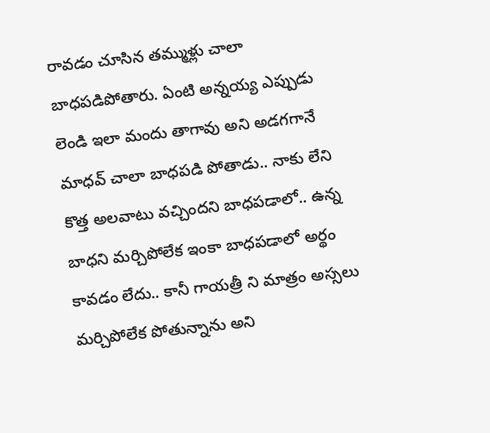రావడం చూసిన తమ్ముళ్లు చాలా బాధపడిపోతారు. ఏంటి అన్నయ్య ఎప్పుడు లెండి ఇలా మందు తాగావు అని అడగగానే మాధవ్ చాలా బాధపడి పోతాడు.. నాకు లేని కొత్త అలవాటు వచ్చిందని బాధపడాలో.. ఉన్న బాధని మర్చిపోలేక ఇంకా బాధపడాలో అర్థం కావడం లేదు.. కానీ గాయత్రీ ని మాత్రం అస్సలు మర్చిపోలేక పోతున్నాను అని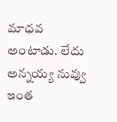మాధవ అంటాడు. లేదు అన్నయ్య నువ్వు ఇంత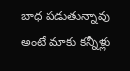బాధ పడుతున్నావు అంటే మాకు కన్నీళ్లు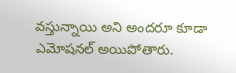వస్తున్నాయి అని అందరూ కూడా ఎమోషనల్ అయిపోతారు.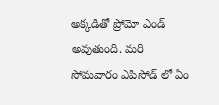అక్కడితో ప్రోమో ఎండ్ అవుతుంది. మరి సోమవారం ఎపిసోడ్ లో ఏం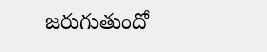జరుగుతుందో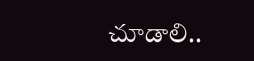చూడాలి..